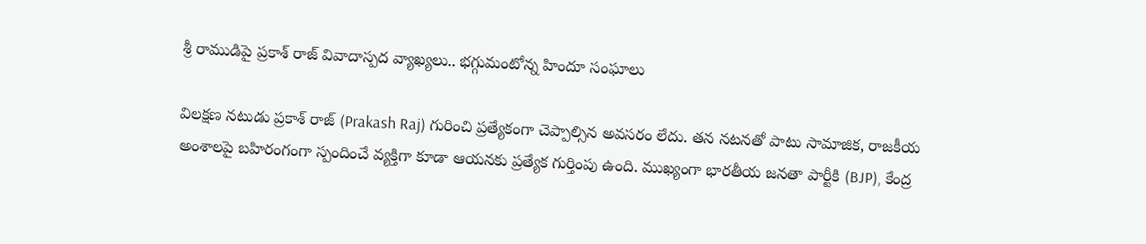శ్రీ రాముడిపై ప్రకాశ్ రాజ్‌ వివాదాస్పద వ్యాఖ్యలు.. భగ్గుమంటోన్న హిందూ సంఘాలు

విలక్షణ నటుడు ప్రకాశ్ రాజ్ (Prakash Raj) గురించి ప్రత్యేకంగా చెప్పాల్సిన అవసరం లేదు. తన నటనతో పాటు సామాజిక, రాజకీయ అంశాలపై బహిరంగంగా స్పందించే వ్యక్తిగా కూడా ఆయనకు ప్రత్యేక గుర్తింపు ఉంది. ముఖ్యంగా భారతీయ జనతా పార్టీకి (BJP), కేంద్ర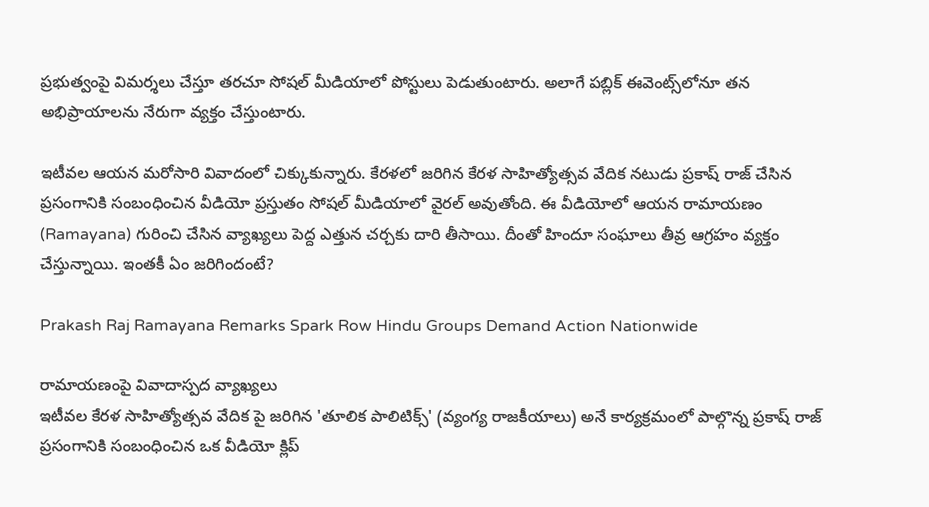ప్రభుత్వంపై విమర్శలు చేస్తూ తరచూ సోషల్ మీడియాలో పోస్టులు పెడుతుంటారు. అలాగే పబ్లిక్ ఈవెంట్స్‌లోనూ తన అభిప్రాయాలను నేరుగా వ్యక్తం చేస్తుంటారు.

ఇటీవల ఆయన మరోసారి వివాదంలో చిక్కుకున్నారు. కేరళలో జరిగిన కేరళ సాహిత్యోత్సవ వేదిక నటుడు ప్రకాష్ రాజ్ చేసిన ప్రసంగానికి సంబంధించిన వీడియో ప్రస్తుతం సోషల్ మీడియాలో వైరల్ అవుతోంది. ఈ వీడియోలో ఆయన రామాయణం (Ramayana) గురించి చేసిన వ్యాఖ్యలు పెద్ద ఎత్తున చర్చకు దారి తీసాయి. దీంతో హిందూ సంఘాలు తీవ్ర ఆగ్రహం వ్యక్తం చేస్తున్నాయి. ఇంతకీ ఏం జరిగిందంటే?

Prakash Raj Ramayana Remarks Spark Row Hindu Groups Demand Action Nationwide

రామాయణంపై వివాదాస్పద వ్యాఖ్యలు
ఇటీవల కేరళ సాహిత్యోత్సవ వేదిక పై జరిగిన 'తూలిక పాలిటిక్స్' (వ్యంగ్య రాజకీయాలు) అనే కార్యక్రమంలో పాల్గొన్న ప్రకాష్ రాజ్ ప్రసంగానికి సంబంధించిన ఒక వీడియో క్లిప్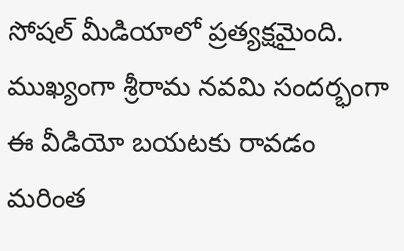సోషల్ మీడియాలో ప్రత్యక్షమైంది. ముఖ్యంగా శ్రీరామ నవమి సందర్భంగా ఈ వీడియో బయటకు రావడం మరింత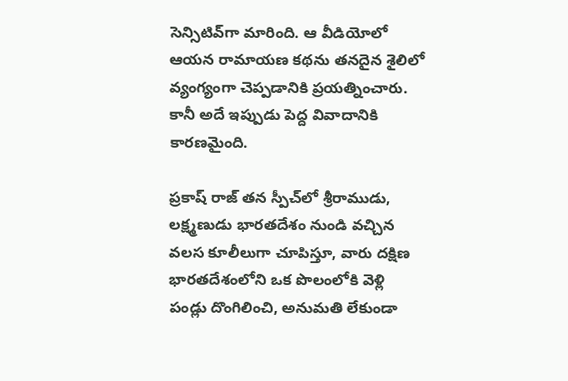సెన్సిటివ్‌గా మారింది. ఆ వీడియోలో ఆయన రామాయణ కథను తనదైన శైలిలో వ్యంగ్యంగా చెప్పడానికి ప్రయత్నించారు. కానీ అదే ఇప్పుడు పెద్ద వివాదానికి కారణమైంది.

ప్రకాష్ రాజ్ తన స్పీచ్‌లో శ్రీరాముడు, లక్ష్మణుడు భారతదేశం నుండి వచ్చిన వలస కూలీలుగా చూపిస్తూ, వారు దక్షిణ భారతదేశంలోని ఒక పొలంలోకి వెళ్లి పండ్లు దొంగిలించి, అనుమతి లేకుండా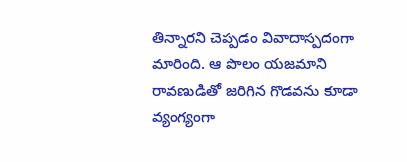తిన్నారని చెప్పడం వివాదాస్పదంగా మారింది. ఆ పొలం యజమాని రావణుడితో జరిగిన గొడవను కూడా వ్యంగ్యంగా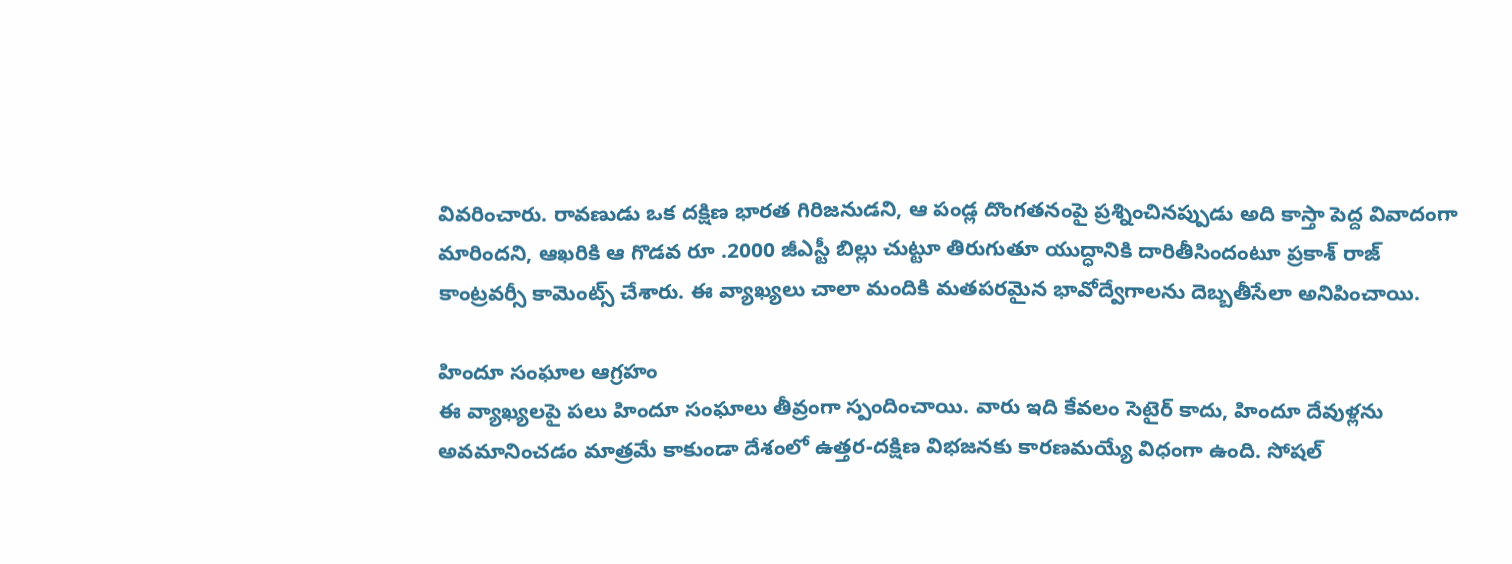వివరించారు. రావణుడు ఒక దక్షిణ భారత గిరిజనుడని, ఆ పండ్ల దొంగతనంపై ప్రశ్నించినప్పుడు అది కాస్తా పెద్ద వివాదంగా మారిందని, ఆఖరికి ఆ గొడవ రూ .2000 జీఎస్టీ బిల్లు చుట్టూ తిరుగుతూ యుద్ధానికి దారితీసిందంటూ ప్రకాశ్ రాజ్ కాంట్రవర్సీ కామెంట్స్ చేశారు. ఈ వ్యాఖ్యలు చాలా మందికి మతపరమైన భావోద్వేగాలను దెబ్బతీసేలా అనిపించాయి.

హిందూ సంఘాల ఆగ్రహం
ఈ వ్యాఖ్యలపై పలు హిందూ సంఘాలు తీవ్రంగా స్పందించాయి. వారు ఇది కేవలం సెటైర్ కాదు, హిందూ దేవుళ్లను అవమానించడం మాత్రమే కాకుండా దేశంలో ఉత్తర-దక్షిణ విభజనకు కారణమయ్యే విధంగా ఉంది. సోషల్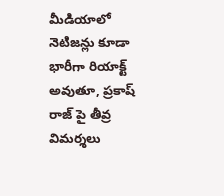మీడియాలో నెటిజన్లు కూడా భారీగా రియాక్ట్ అవుతూ, ప్రకాష్ రాజ్ పై తీవ్ర విమర్శలు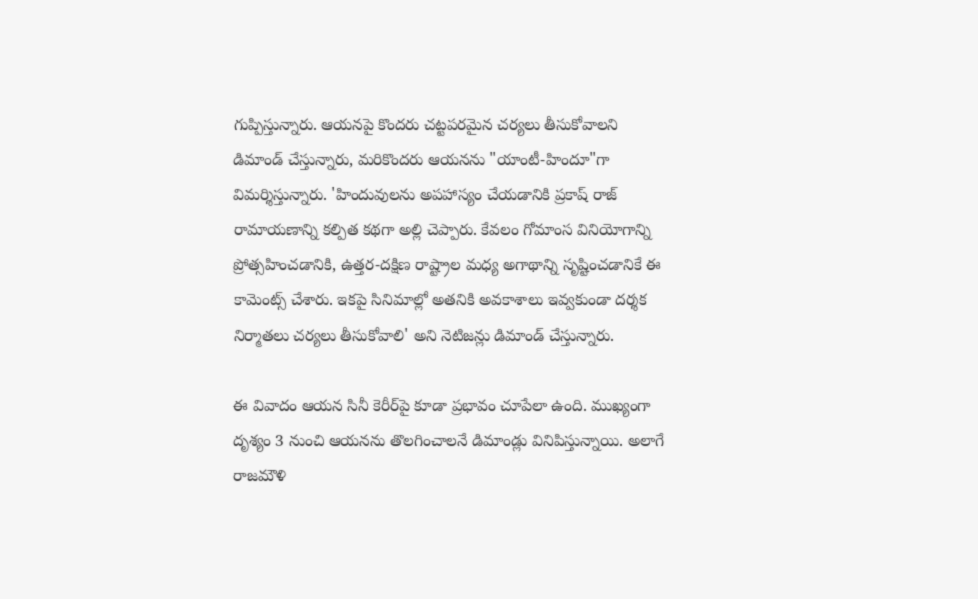గుప్పిస్తున్నారు. ఆయనపై కొందరు చట్టపరమైన చర్యలు తీసుకోవాలని డిమాండ్ చేస్తున్నారు, మరికొందరు ఆయనను "యాంటీ-హిందూ"గా విమర్శిస్తున్నారు. 'హిందువులను అపహాస్యం చేయడానికి ప్రకాష్ రాజ్ రామాయణాన్ని కల్పిత కథగా అల్లి చెప్పారు. కేవలం గోమాంస వినియోగాన్ని ప్రోత్సహించడానికి, ఉత్తర-దక్షిణ రాష్ట్రాల మధ్య అగాథాన్ని సృష్టించడానికే ఈ కామెంట్స్ చేశారు. ఇకపై సినిమాల్లో అతనికి అవకాశాలు ఇవ్వకుండా దర్శక నిర్మాతలు చర్యలు తీసుకోవాలి' అని నెటిజన్లు డిమాండ్ చేస్తున్నారు.

ఈ వివాదం ఆయన సినీ కెరీర్‌పై కూడా ప్రభావం చూపేలా ఉంది. ముఖ్యంగా దృశ్యం 3 నుంచి ఆయనను తొలగించాలనే డిమాండ్లు వినిపిస్తున్నాయి. అలాగే రాజమౌళి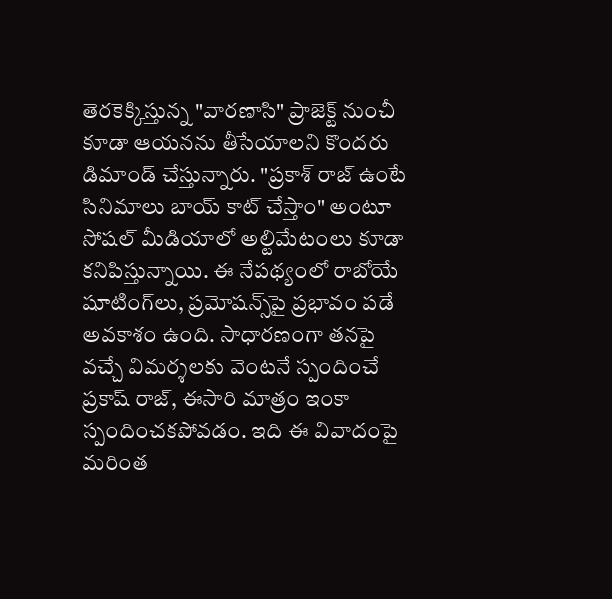తెరకెక్కిస్తున్న "వారణాసి" ప్రాజెక్ట్ నుంచీ కూడా ఆయనను తీసేయాలని కొందరు డిమాండ్ చేస్తున్నారు. "ప్రకాశ్ రాజ్ ఉంటే సినిమాలు బాయ్ కాట్ చేస్తాం" అంటూ సోషల్ మీడియాలో అల్టిమేటంలు కూడా కనిపిస్తున్నాయి. ఈ నేపథ్యంలో రాబోయే షూటింగ్‌లు, ప్రమోషన్స్‌పై ప్రభావం పడే అవకాశం ఉంది. సాధారణంగా తనపై వచ్చే విమర్శలకు వెంటనే స్పందించే ప్రకాష్ రాజ్, ఈసారి మాత్రం ఇంకా స్పందించకపోవడం. ఇది ఈ వివాదంపై మరింత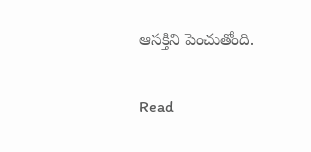ఆసక్తిని పెంచుతోంది.

Read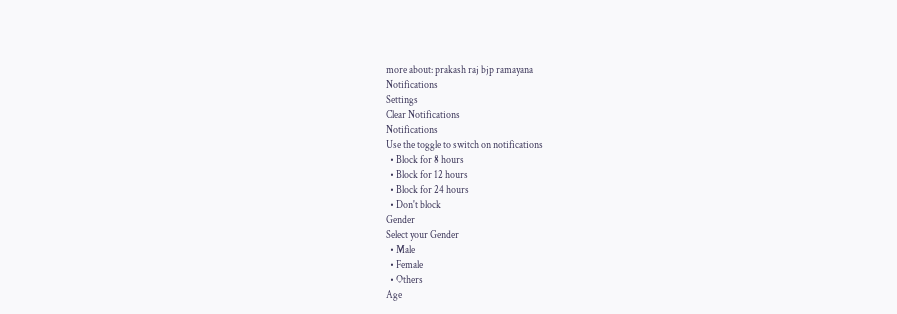more about: prakash raj bjp ramayana
Notifications
Settings
Clear Notifications
Notifications
Use the toggle to switch on notifications
  • Block for 8 hours
  • Block for 12 hours
  • Block for 24 hours
  • Don't block
Gender
Select your Gender
  • Male
  • Female
  • Others
Age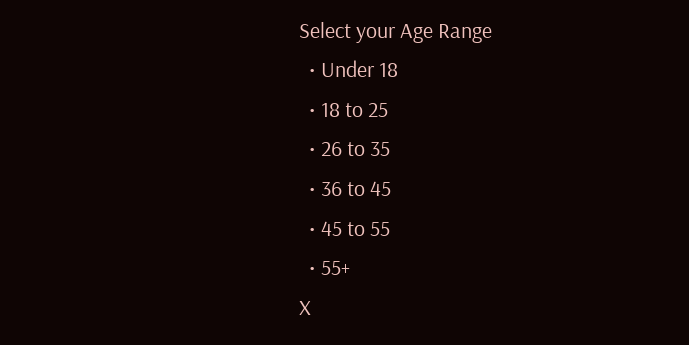Select your Age Range
  • Under 18
  • 18 to 25
  • 26 to 35
  • 36 to 45
  • 45 to 55
  • 55+
X